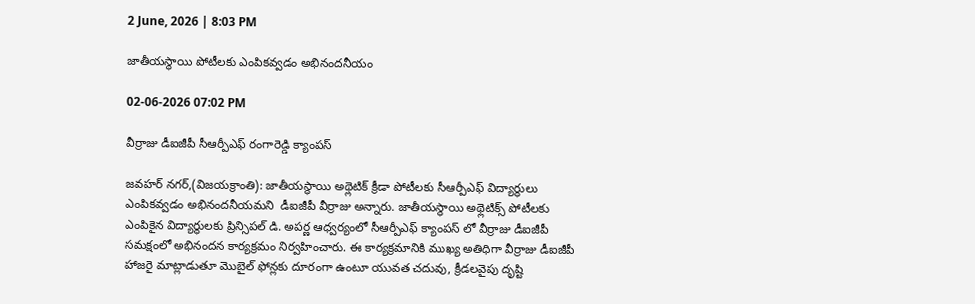2 June, 2026 | 8:03 PM

జాతీయస్థాయి పోటీలకు ఎంపికవ్వడం అభినందనీయం

02-06-2026 07:02 PM

వీర్రాజు డీఐజీపీ సీఆర్పీఎఫ్ రంగారెడ్డి క్యాంపస్

జవహర్ నగర్,(విజయక్రాంతి): జాతీయస్థాయి అథ్లెటిక్ క్రీడా పోటీలకు సీఆర్పీఎఫ్ విద్యార్థులు ఎంపికవ్వడం అభినందనీయమని  డీఐజీపీ వీర్రాజు అన్నారు. జాతీయస్థాయి అథ్లెటిక్స్ పోటీలకు ఎంపికైన విద్యార్థులకు ప్రిన్సిపల్ డి. అపర్ణ ఆధ్వర్యంలో సీఆర్పీఎఫ్ క్యాంపస్ లో వీర్రాజు డీఐజీపీ సమక్షంలో అభినందన కార్యక్రమం నిర్వహించారు. ఈ కార్యక్రమానికి ముఖ్య అతిధిగా వీర్రాజు డీఐజీపీ హాజరై మాట్లాడుతూ మొబైల్ ఫోన్లకు దూరంగా ఉంటూ యువత చదువు, క్రీడలవైపు దృష్టి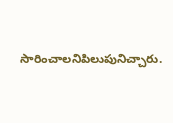సారించాలనిపిలుపునిచ్చారు.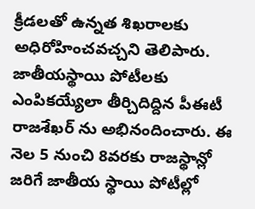క్రీడలతో ఉన్నత శిఖరాలకు అధిరోహించవచ్చని తెలిపారు. జాతీయస్థాయి పోటీలకు ఎంపికయ్యేలా తీర్చిదిద్దిన పీఈటీ రాజశేఖర్ ను అభినందించారు. ఈ నెల 5 నుంచి 8వరకు రాజస్థాన్లో జరిగే జాతీయ స్థాయి పోటీల్లో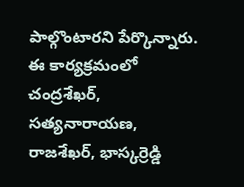పాల్గొంటారని పేర్కొన్నారు. ఈ కార్యక్రమంలో చంద్రశేఖర్, సత్యనారాయణ, రాజశేఖర్, భాస్కర్రెడ్డి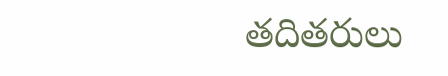తదితరులు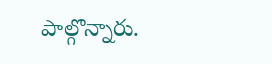పాల్గొన్నారు.